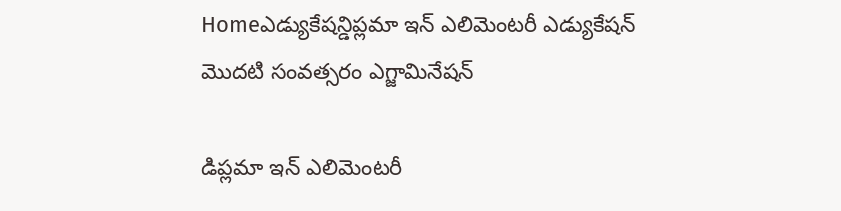Homeఎడ్యుకేషన్డిప్లమా ఇన్ ఎలిమెంటరీ ఎడ్యుకేషన్ మొదటి సంవత్సరం ఎగ్జామినేషన్

డిప్లమా ఇన్ ఎలిమెంటరీ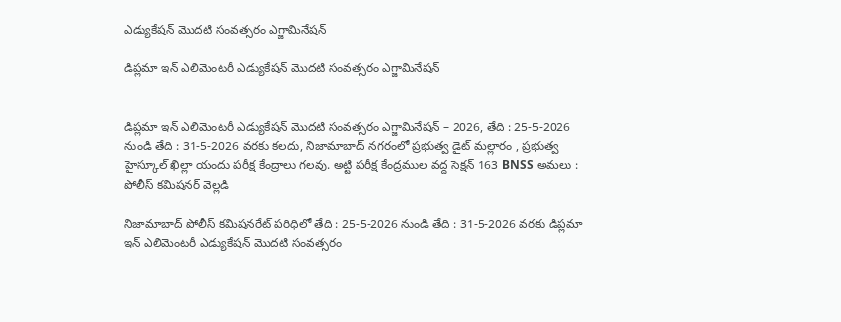ఎడ్యుకేషన్ మొదటి సంవత్సరం ఎగ్జామినేషన్

డిప్లమా ఇన్ ఎలిమెంటరీ ఎడ్యుకేషన్ మొదటి సంవత్సరం ఎగ్జామినేషన్


డిప్లమా ఇన్ ఎలిమెంటరీ ఎడ్యుకేషన్ మొదటి సంవత్సరం ఎగ్జామినేషన్ – 2026, తేది : 25-5-2026 నుండి తేది : 31-5-2026 వరకు కలదు, నిజామాబాద్ నగరంలో ప్రభుత్వ డైట్ మల్లారం , ప్రభుత్వ హైస్కూల్ ఖిల్లా యందు పరీక్ష కేంద్రాలు గలవు. అట్టి పరీక్ష కేంద్రముల వద్ద సెక్షన్ 163 BNSS అమలు : పోలీస్ కమిషనర్ వెల్లడి

నిజామాబాద్ పోలీస్ కమిషనరేట్ పరిధిలో తేది : 25-5-2026 నుండి తేది : 31-5-2026 వరకు డిప్లమా ఇన్ ఎలిమెంటరీ ఎడ్యుకేషన్ మొదటి సంవత్సరం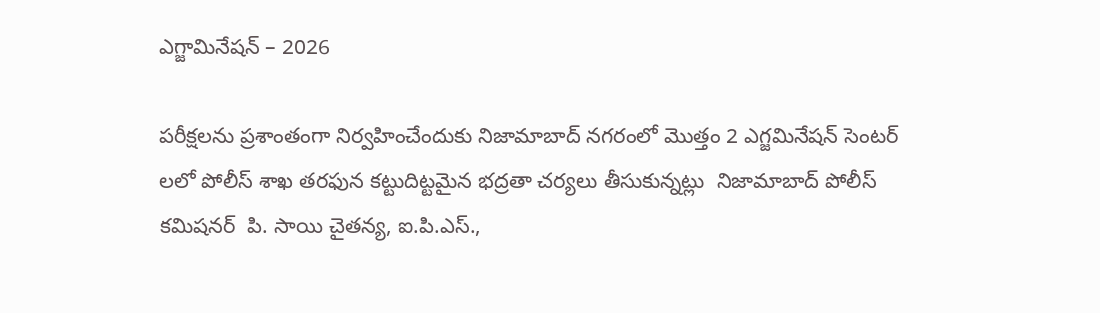ఎగ్జామినేషన్ – 2026

పరీక్షలను ప్రశాంతంగా నిర్వహించేందుకు నిజామాబాద్ నగరంలో మొత్తం 2 ఎగ్జమినేషన్ సెంటర్ లలో పోలీస్ శాఖ తరఫున కట్టుదిట్టమైన భద్రతా చర్యలు తీసుకున్నట్లు  నిజామాబాద్ పోలీస్ కమిషనర్  పి. సాయి చైతన్య, ఐ.పి.ఎస్.,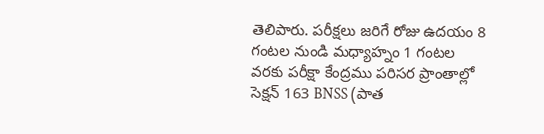తెలిపారు. పరీక్షలు జరిగే రోజు ఉదయం 8 గంటల నుండి మధ్యాహ్నం 1 గంటల వరకు పరీక్షా కేంద్రము పరిసర ప్రాంతాల్లో సెక్షన్ 163 BNSS (పాత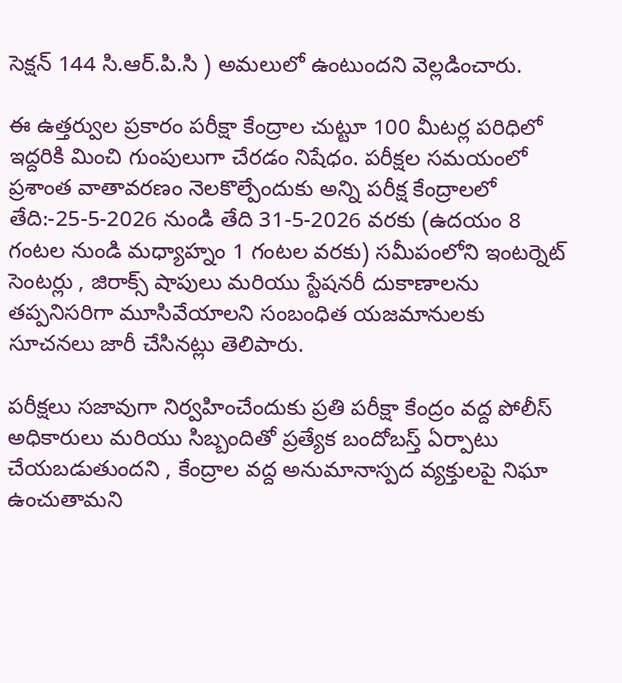సెక్షన్ 144 సి‌.ఆర్‌.పి‌.సి ) అమలులో ఉంటుందని వెల్లడించారు.

ఈ ఉత్తర్వుల ప్రకారం పరీక్షా కేంద్రాల చుట్టూ 100 మీటర్ల పరిధిలో ఇద్దరికి మించి గుంపులుగా చేరడం నిషేధం. పరీక్షల సమయంలో ప్రశాంత వాతావరణం నెలకొల్పేందుకు అన్ని పరీక్ష కేంద్రాలలో తేది:-25-5-2026 నుండి తేది 31-5-2026 వరకు (ఉదయం 8 గంటల నుండి మధ్యాహ్నం 1 గంటల వరకు) సమీపంలోని ఇంటర్నెట్ సెంటర్లు , జిరాక్స్ షాపులు మరియు స్టేషనరీ దుకాణాలను తప్పనిసరిగా మూసివేయాలని సంబంధిత యజమానులకు సూచనలు జారీ చేసినట్లు తెలిపారు.

పరీక్షలు సజావుగా నిర్వహించేందుకు ప్రతి పరీక్షా కేంద్రం వద్ద పోలీస్ అధికారులు మరియు సిబ్బందితో ప్రత్యేక బందోబస్త్ ఏర్పాటు చేయబడుతుందని , కేంద్రాల వద్ద అనుమానాస్పద వ్యక్తులపై నిఘా ఉంచుతామని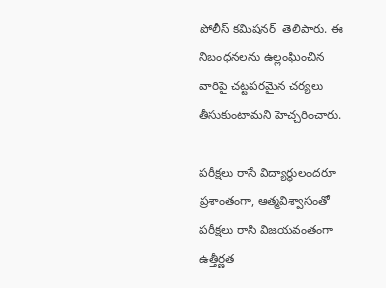పోలీస్ కమిషనర్  తెలిపారు. ఈ నిబంధనలను ఉల్లంఘించిన వారిపై చట్టపరమైన చర్యలు తీసుకుంటామని హెచ్చరించారు.

పరీక్షలు రాసే విద్యార్థులందరూ ప్రశాంతంగా, ఆత్మవిశ్వాసంతో పరీక్షలు రాసి విజయవంతంగా ఉత్తీర్ణత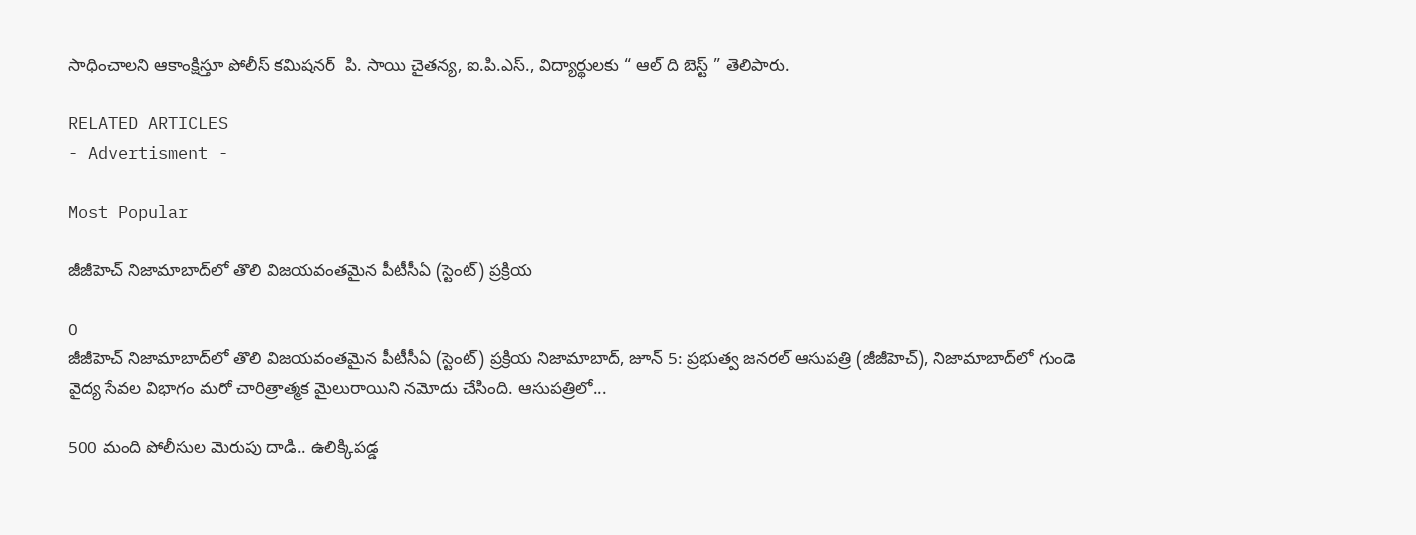సాధించాలని ఆకాంక్షిస్తూ పోలీస్ కమిషనర్  పి. సాయి చైతన్య, ఐ.పి.ఎస్., విద్యార్థులకు “ ఆల్ ది బెస్ట్ ” తెలిపారు.

RELATED ARTICLES
- Advertisment -

Most Popular

జీజీహెచ్ నిజామాబాద్‌లో తొలి విజయవంతమైన పీటీసీఏ (స్టెంట్) ప్రక్రియ

0
జీజీహెచ్ నిజామాబాద్‌లో తొలి విజయవంతమైన పీటీసీఏ (స్టెంట్) ప్రక్రియ నిజామాబాద్, జూన్ 5: ప్రభుత్వ జనరల్ ఆసుపత్రి (జీజీహెచ్), నిజామాబాద్‌లో గుండె వైద్య సేవల విభాగం మరో చారిత్రాత్మక మైలురాయిని నమోదు చేసింది. ఆసుపత్రిలో...

500 మంది పోలీసుల మెరుపు దాడి.. ఉలిక్కిపడ్డ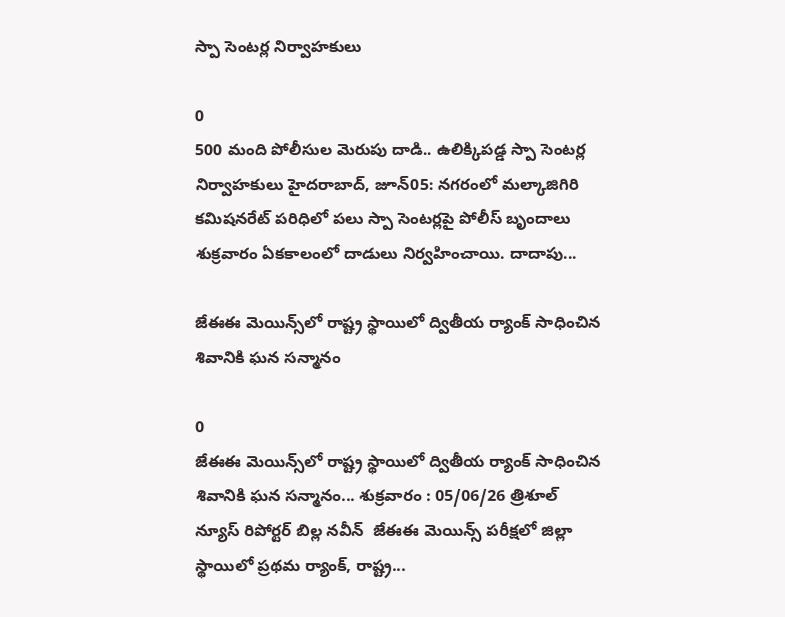స్పా సెంటర్ల నిర్వాహకులు

0
500 మంది పోలీసుల మెరుపు దాడి.. ఉలిక్కిపడ్డ స్పా సెంటర్ల నిర్వాహకులు హైదరాబాద్, జూన్05: నగరంలో మల్కాజిగిరి కమిషనరేట్ పరిధిలో పలు స్పా సెంటర్లపై పోలీస్ బృందాలు శుక్రవారం ఏకకాలంలో దాడులు నిర్వహించాయి. దాదాపు...

జేఈఈ మెయిన్స్‌లో రాష్ట్ర స్థాయిలో ద్వితీయ ర్యాంక్ సాధించిన శివానికి ఘన సన్మానం

0
జేఈఈ మెయిన్స్‌లో రాష్ట్ర స్థాయిలో ద్వితీయ ర్యాంక్ సాధించిన శివానికి ఘన సన్మానం... శుక్రవారం : 05/06/26 త్రిశూల్ న్యూస్ రిపోర్టర్ బిల్ల నవీన్  జేఈఈ మెయిన్స్ పరీక్షలో జిల్లా స్థాయిలో ప్రథమ ర్యాంక్, రాష్ట్ర...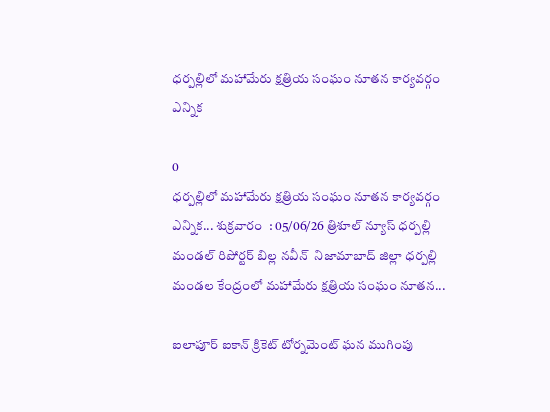ధర్పల్లిలో మహామేరు క్షత్రియ సంఘం నూతన కార్యవర్గం ఎన్నిక

0
ధర్పల్లిలో మహామేరు క్షత్రియ సంఘం నూతన కార్యవర్గం ఎన్నిక... శుక్రవారం  : 05/06/26 త్రిశూల్ న్యూస్ ధర్పల్లి మండల్ రిపోర్టర్ బిల్ల నవీన్  నిజామాబాద్ జిల్లా ధర్పల్లి మండల కేంద్రంలో మహామేరు క్షత్రియ సంఘం నూతన...

ఐలాపూర్ ఐకాన్ క్రికెట్ టోర్నమెంట్ ఘన ముగింపు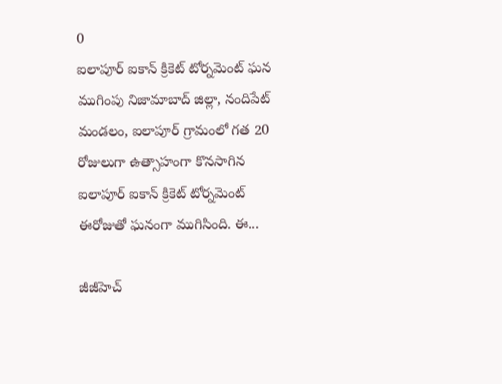0
ఐలాపూర్ ఐకాన్ క్రికెట్ టోర్నమెంట్ ఘన ముగింపు నిజామాబాద్ జిల్లా, నందిపేట్ మండలం, ఐలాపూర్ గ్రామంలో గత 20 రోజులుగా ఉత్సాహంగా కొనసాగిన ఐలాపూర్ ఐకాన్ క్రికెట్ టోర్నమెంట్ ఈరోజుతో ఘనంగా ముగిసింది. ఈ...

జీజీహెచ్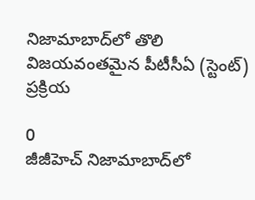నిజామాబాద్‌లో తొలి విజయవంతమైన పీటీసీఏ (స్టెంట్) ప్రక్రియ

0
జీజీహెచ్ నిజామాబాద్‌లో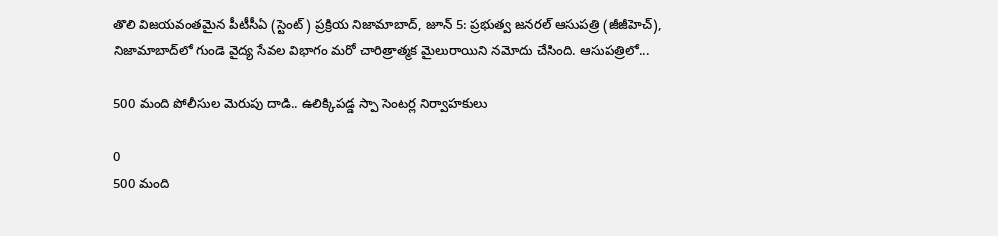తొలి విజయవంతమైన పీటీసీఏ (స్టెంట్) ప్రక్రియ నిజామాబాద్, జూన్ 5: ప్రభుత్వ జనరల్ ఆసుపత్రి (జీజీహెచ్), నిజామాబాద్‌లో గుండె వైద్య సేవల విభాగం మరో చారిత్రాత్మక మైలురాయిని నమోదు చేసింది. ఆసుపత్రిలో...

500 మంది పోలీసుల మెరుపు దాడి.. ఉలిక్కిపడ్డ స్పా సెంటర్ల నిర్వాహకులు

0
500 మంది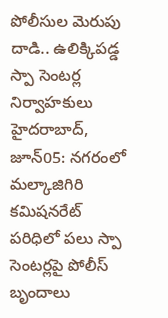పోలీసుల మెరుపు దాడి.. ఉలిక్కిపడ్డ స్పా సెంటర్ల నిర్వాహకులు హైదరాబాద్, జూన్05: నగరంలో మల్కాజిగిరి కమిషనరేట్ పరిధిలో పలు స్పా సెంటర్లపై పోలీస్ బృందాలు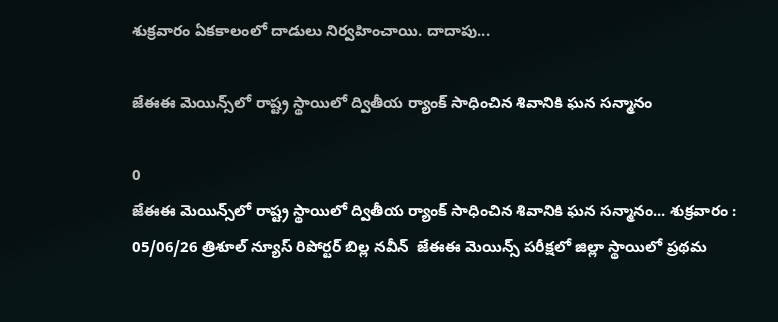శుక్రవారం ఏకకాలంలో దాడులు నిర్వహించాయి. దాదాపు...

జేఈఈ మెయిన్స్‌లో రాష్ట్ర స్థాయిలో ద్వితీయ ర్యాంక్ సాధించిన శివానికి ఘన సన్మానం

0
జేఈఈ మెయిన్స్‌లో రాష్ట్ర స్థాయిలో ద్వితీయ ర్యాంక్ సాధించిన శివానికి ఘన సన్మానం... శుక్రవారం : 05/06/26 త్రిశూల్ న్యూస్ రిపోర్టర్ బిల్ల నవీన్  జేఈఈ మెయిన్స్ పరీక్షలో జిల్లా స్థాయిలో ప్రథమ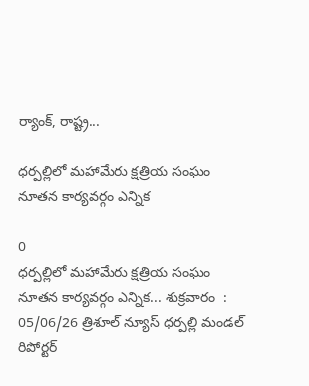ర్యాంక్, రాష్ట్ర...

ధర్పల్లిలో మహామేరు క్షత్రియ సంఘం నూతన కార్యవర్గం ఎన్నిక

0
ధర్పల్లిలో మహామేరు క్షత్రియ సంఘం నూతన కార్యవర్గం ఎన్నిక... శుక్రవారం  : 05/06/26 త్రిశూల్ న్యూస్ ధర్పల్లి మండల్ రిపోర్టర్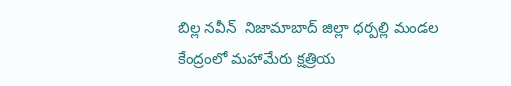బిల్ల నవీన్  నిజామాబాద్ జిల్లా ధర్పల్లి మండల కేంద్రంలో మహామేరు క్షత్రియ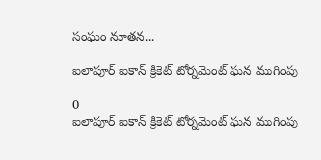సంఘం నూతన...

ఐలాపూర్ ఐకాన్ క్రికెట్ టోర్నమెంట్ ఘన ముగింపు

0
ఐలాపూర్ ఐకాన్ క్రికెట్ టోర్నమెంట్ ఘన ముగింపు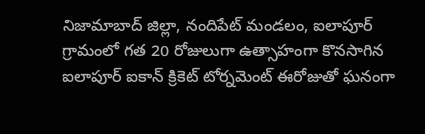నిజామాబాద్ జిల్లా, నందిపేట్ మండలం, ఐలాపూర్ గ్రామంలో గత 20 రోజులుగా ఉత్సాహంగా కొనసాగిన ఐలాపూర్ ఐకాన్ క్రికెట్ టోర్నమెంట్ ఈరోజుతో ఘనంగా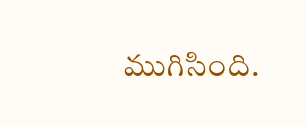ముగిసింది.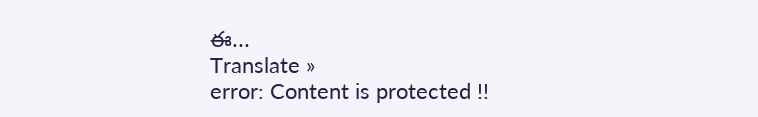ఈ...
Translate »
error: Content is protected !!